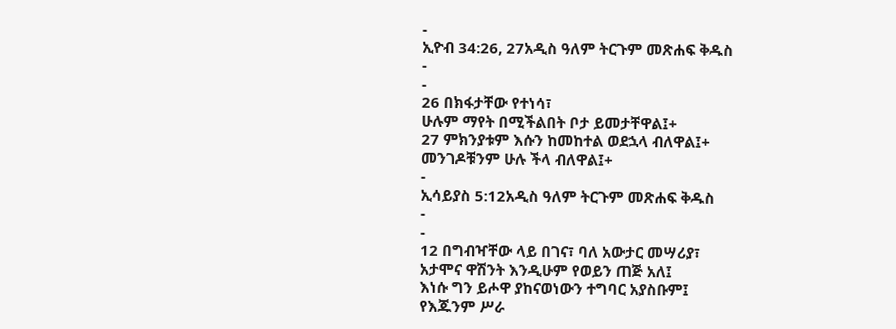-
ኢዮብ 34:26, 27አዲስ ዓለም ትርጉም መጽሐፍ ቅዱስ
-
-
26 በክፋታቸው የተነሳ፣
ሁሉም ማየት በሚችልበት ቦታ ይመታቸዋል፤+
27 ምክንያቱም እሱን ከመከተል ወደኋላ ብለዋል፤+
መንገዶቹንም ሁሉ ችላ ብለዋል፤+
-
ኢሳይያስ 5:12አዲስ ዓለም ትርጉም መጽሐፍ ቅዱስ
-
-
12 በግብዣቸው ላይ በገና፣ ባለ አውታር መሣሪያ፣
አታሞና ዋሽንት እንዲሁም የወይን ጠጅ አለ፤
እነሱ ግን ይሖዋ ያከናወነውን ተግባር አያስቡም፤
የእጁንም ሥራ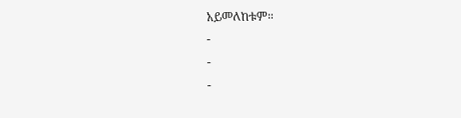አይመለከቱም።
-
-
-